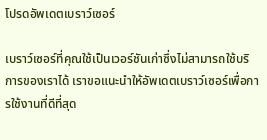โปรดอัพเดตเบราว์เซอร์

เบราว์เซอร์ที่คุณใช้เป็นเวอร์ชันเก่าซึ่งไม่สามารถใช้บริการของเราได้ เราขอแนะนำให้อัพเดตเบราว์เซอร์เพื่อการใช้งานที่ดีที่สุด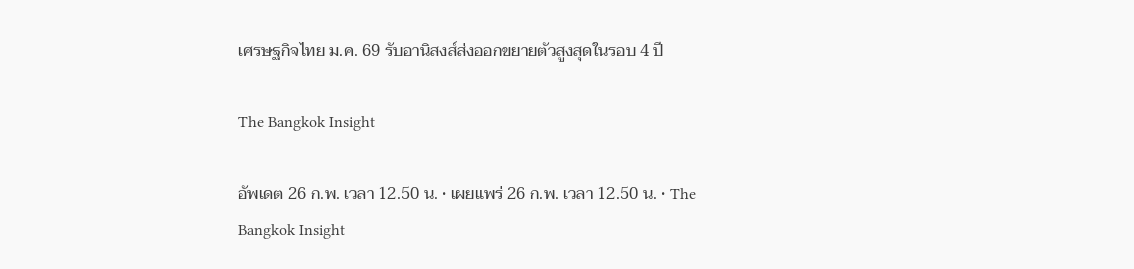เศรษฐกิจไทย ม.ค. 69 รับอานิสงส์ส่งออกขยายตัวสูงสุดในรอบ 4 ปี

The Bangkok Insight

อัพเดต 26 ก.พ. เวลา 12.50 น. • เผยแพร่ 26 ก.พ. เวลา 12.50 น. • The Bangkok Insight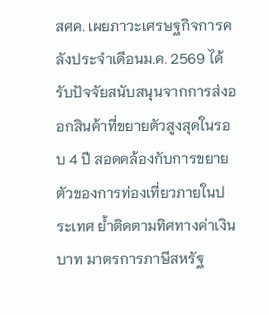สศค. เผยภาวะเศรษฐกิจการคลังประจำเดือนม.ค. 2569 ได้รับปัจจัยสนับสนุนจากการส่งออกสินค้าที่ขยายตัวสูงสุดในรอบ 4 ปี สอดคล้องกับการขยายตัวของการท่องเที่ยวภายในประเทศ ย้ำติดตามทิศทางค่าเงินบาท มาตรการภาษีสหรัฐ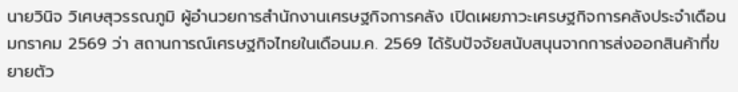นายวินิจ วิเศษสุวรรณภูมิ ผู้อำนวยการสำนักงานเศรษฐกิจการคลัง เปิดเผยภาวะเศรษฐกิจการคลังประจำเดือนมกราคม 2569 ว่า สถานการณ์เศรษฐกิจไทยในเดือนม.ค. 2569 ได้รับปัจจัยสนับสนุนจากการส่งออกสินค้าที่ขยายตัว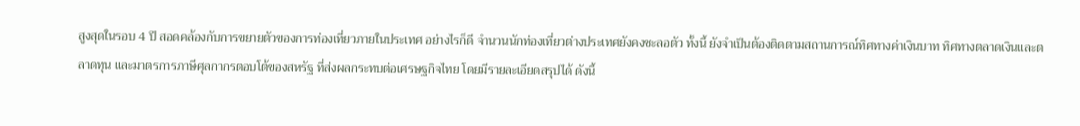สูงสุดในรอบ 4 ปี สอดคล้องกับการขยายตัวของการท่องเที่ยวภายในประเทศ อย่างไรก็ดี จำนวนนักท่องเที่ยวต่างประเทศยังคงชะลอตัว ทั้งนี้ ยังจำเป็นต้องติดตามสถานการณ์ทิศทางค่าเงินบาท ทิศทางตลาดเงินและตลาดทุน และมาตรการภาษีศุลกากรตอบโต้ของสหรัฐ ที่ส่งผลกระทบต่อเศรษฐกิจไทย โดยมีรายละเอียดสรุปได้ ดังนี้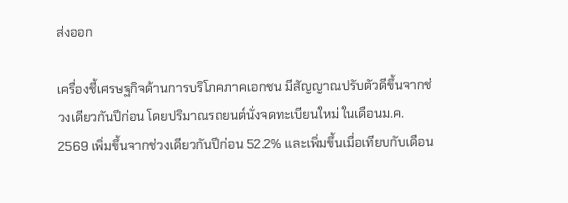ส่งออก

เครื่องชี้เศรษฐกิจด้านการบริโภคภาคเอกชน มีสัญญาณปรับตัวดีขึ้นจากช่วงเดียวกันปีก่อน โดยปริมาณรถยนต์นั่งจดทะเบียนใหม่ ในเดือนม.ค. 2569 เพิ่มขึ้นจากช่วงเดียวกันปีก่อน 52.2% และเพิ่มขึ้นเมื่อเทียบกับเดือน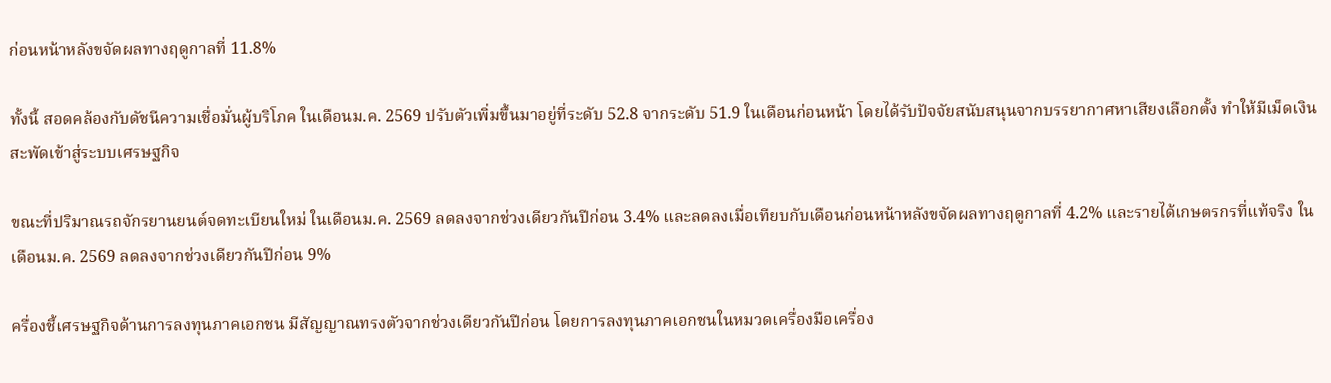ก่อนหน้าหลังขจัดผลทางฤดูกาลที่ 11.8%

ทั้งนี้ สอดคล้องกับดัชนีความเชื่อมั่นผู้บริโภค ในเดือนม.ค. 2569 ปรับตัวเพิ่มขึ้นมาอยู่ที่ระดับ 52.8 จากระดับ 51.9 ในเดือนก่อนหน้า โดยได้รับปัจจัยสนับสนุนจากบรรยากาศหาเสียงเลือกตั้ง ทำให้มีเม็ดเงินสะพัดเข้าสู่ระบบเศรษฐกิจ

ขณะที่ปริมาณรถจักรยานยนต์จดทะเบียนใหม่ ในเดือนม.ค. 2569 ลดลงจากช่วงเดียวกันปีก่อน 3.4% และลดลงเมื่อเทียบกับเดือนก่อนหน้าหลังขจัดผลทางฤดูกาลที่ 4.2% และรายได้เกษตรกรที่แท้จริง ในเดือนม.ค. 2569 ลดลงจากช่วงเดียวกันปีก่อน 9%

ครื่องชี้เศรษฐกิจด้านการลงทุนภาคเอกชน มีสัญญาณทรงตัวจากช่วงเดียวกันปีก่อน โดยการลงทุนภาคเอกชนในหมวดเครื่องมือเครื่อง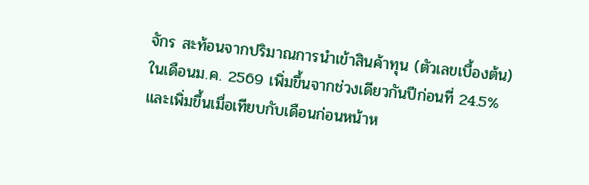จักร สะท้อนจากปริมาณการนำเข้าสินค้าทุน (ตัวเลขเบื้องต้น) ในเดือนม.ค. 2569 เพิ่มขึ้นจากช่วงเดียวกันปีก่อนที่ 24.5% และเพิ่มขึ้นเมื่อเทียบกับเดือนก่อนหน้าห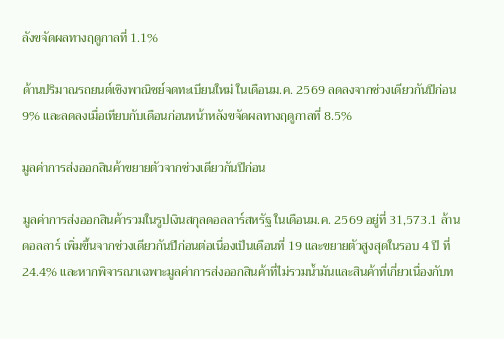ลังขจัดผลทางฤดูกาลที่ 1.1%

ด้านปริมาณรถยนต์เชิงพาณิชย์จดทะเบียนใหม่ ในเดือนม.ค. 2569 ลดลงจากช่วงเดียวกันปีก่อน 9% และลดลงเมื่อเทียบกับเดือนก่อนหน้าหลังขจัดผลทางฤดูกาลที่ 8.5%

มูลค่าการส่งออกสินค้าขยายตัวจากช่วงเดียวกันปีก่อน

มูลค่าการส่งออกสินค้ารวมในรูปเงินสกุลดอลลาร์สหรัฐ ในเดือนม.ค. 2569 อยู่ที่ 31,573.1 ล้านดอลลาร์ เพิ่มขึ้นจากช่วงเดียวกันปีก่อนต่อเนื่องเป็นเดือนที่ 19 และขยายตัวสูงสุดในรอบ 4 ปี ที่ 24.4% และหากพิจารณาเฉพาะมูลค่าการส่งออกสินค้าที่ไม่รวมน้ำมันและสินค้าที่เกี่ยวเนื่องกับท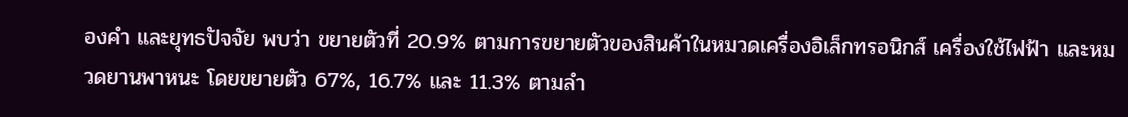องคำ และยุทธปัจจัย พบว่า ขยายตัวที่ 20.9% ตามการขยายตัวของสินค้าในหมวดเครื่องอิเล็กทรอนิกส์ เครื่องใช้ไฟฟ้า และหมวดยานพาหนะ โดยขยายตัว 67%, 16.7% และ 11.3% ตามลำ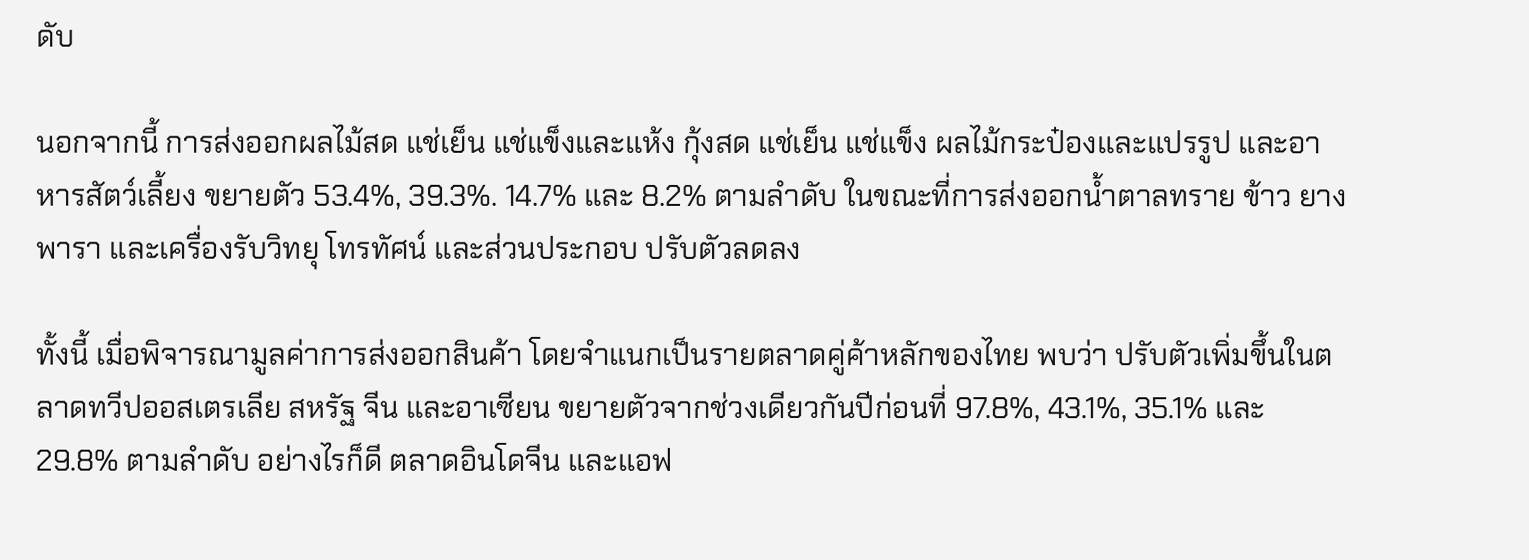ดับ

นอกจากนี้ การส่งออกผลไม้สด แช่เย็น แช่แข็งและแห้ง กุ้งสด แช่เย็น แช่แข็ง ผลไม้กระป๋องและแปรรูป และอาหารสัตว์เลี้ยง ขยายตัว 53.4%, 39.3%. 14.7% และ 8.2% ตามลำดับ ในขณะที่การส่งออกน้ำตาลทราย ข้าว ยางพารา และเครื่องรับวิทยุ โทรทัศน์ และส่วนประกอบ ปรับตัวลดลง

ทั้งนี้ เมื่อพิจารณามูลค่าการส่งออกสินค้า โดยจำแนกเป็นรายตลาดคู่ค้าหลักของไทย พบว่า ปรับตัวเพิ่มขึ้นในตลาดทวีปออสเตรเลีย สหรัฐ จีน และอาเซียน ขยายตัวจากช่วงเดียวกันปีก่อนที่ 97.8%, 43.1%, 35.1% และ 29.8% ตามลำดับ อย่างไรก็ดี ตลาดอินโดจีน และแอฟ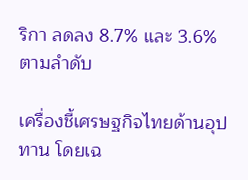ริกา ลดลง 8.7% และ 3.6% ตามลำดับ

เครื่องชี้เศรษฐกิจไทยด้านอุปทาน โดยเฉ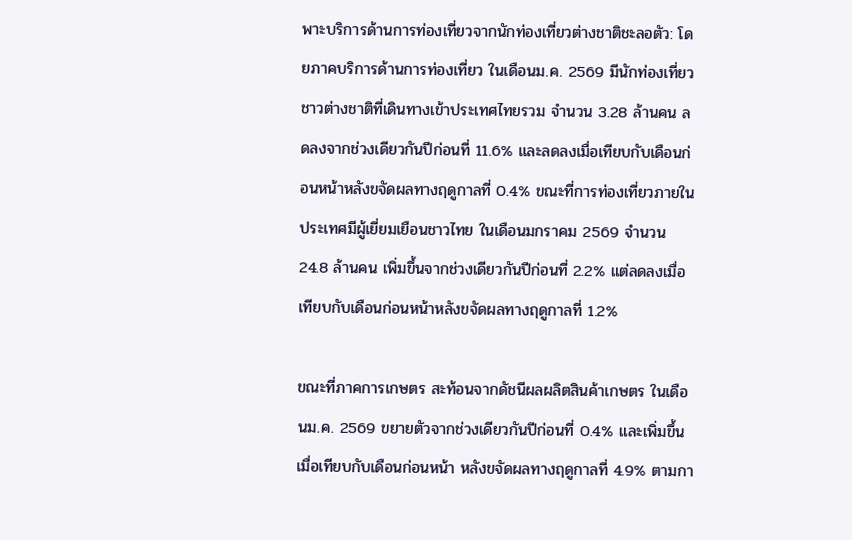พาะบริการด้านการท่องเที่ยวจากนักท่องเที่ยวต่างชาติชะลอตัว: โดยภาคบริการด้านการท่องเที่ยว ในเดือนม.ค. 2569 มีนักท่องเที่ยวชาวต่างชาติที่เดินทางเข้าประเทศไทยรวม จำนวน 3.28 ล้านคน ลดลงจากช่วงเดียวกันปีก่อนที่ 11.6% และลดลงเมื่อเทียบกับเดือนก่อนหน้าหลังขจัดผลทางฤดูกาลที่ 0.4% ขณะที่การท่องเที่ยวภายในประเทศมีผู้เยี่ยมเยือนชาวไทย ในเดือนมกราคม 2569 จำนวน 24.8 ล้านคน เพิ่มขึ้นจากช่วงเดียวกันปีก่อนที่ 2.2% แต่ลดลงเมื่อเทียบกับเดือนก่อนหน้าหลังขจัดผลทางฤดูกาลที่ 1.2%

ขณะที่ภาคการเกษตร สะท้อนจากดัชนีผลผลิตสินค้าเกษตร ในเดือนม.ค. 2569 ขยายตัวจากช่วงเดียวกันปีก่อนที่ 0.4% และเพิ่มขึ้นเมื่อเทียบกับเดือนก่อนหน้า หลังขจัดผลทางฤดูกาลที่ 4.9% ตามกา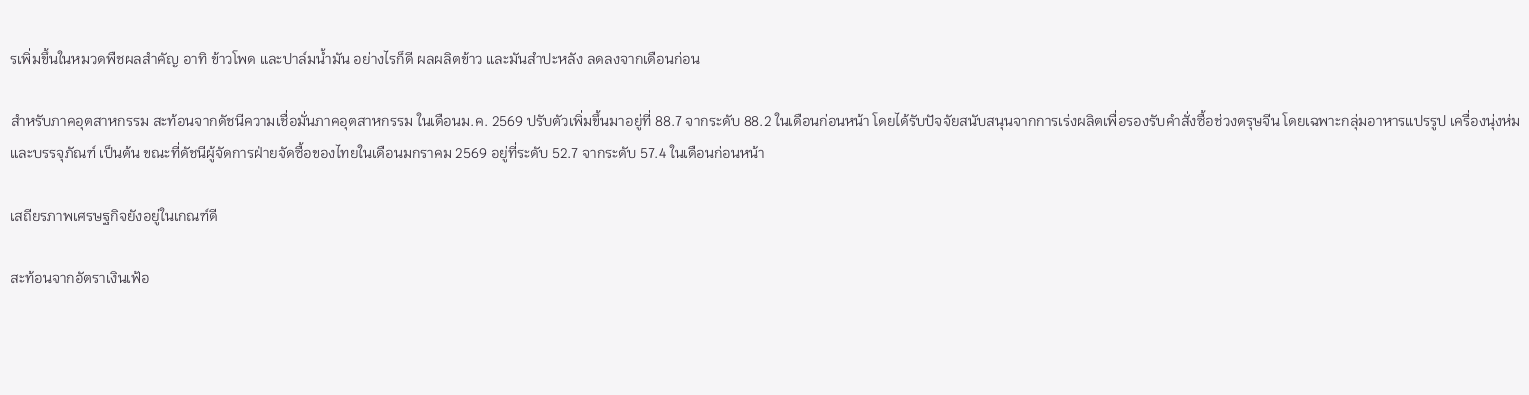รเพิ่มขึ้นในหมวดพืชผลสำคัญ อาทิ ข้าวโพด และปาล์มน้ำมัน อย่างไรก็ดี ผลผลิตข้าว และมันสำปะหลัง ลดลงจากเดือนก่อน

สำหรับภาคอุตสาหกรรม สะท้อนจากดัชนีความเชื่อมั่นภาคอุตสาหกรรม ในเดือนม.ค. 2569 ปรับตัวเพิ่มขึ้นมาอยู่ที่ 88.7 จากระดับ 88.2 ในเดือนก่อนหน้า โดยได้รับปัจจัยสนับสนุนจากการเร่งผลิตเพื่อรองรับคำสั่งซื้อช่วงตรุษจีน โดยเฉพาะกลุ่มอาหารแปรรูป เครื่องนุ่งห่ม และบรรจุภัณฑ์ เป็นต้น ขณะที่ดัชนีผู้จัดการฝ่ายจัดซื้อของไทยในเดือนมกราคม 2569 อยู่ที่ระดับ 52.7 จากระดับ 57.4 ในเดือนก่อนหน้า

เสถียรภาพเศรษฐกิจยังอยู่ในเกณฑ์ดี

สะท้อนจากอัตราเงินเฟ้อ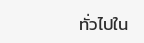ทั่วไปใน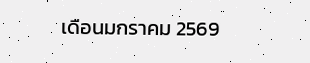เดือนมกราคม 2569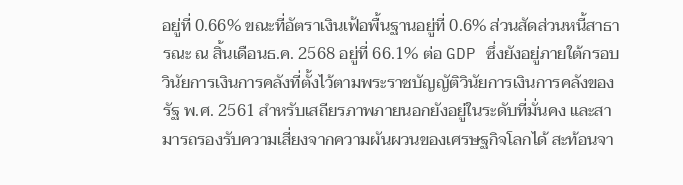อยู่ที่ 0.66% ขณะที่อัตราเงินเฟ้อพื้นฐานอยู่ที่ 0.6% ส่วนสัดส่วนหนี้สาธารณะ ณ สิ้นเดือนธ.ค. 2568 อยู่ที่ 66.1% ต่อ GDP ซึ่งยังอยู่ภายใต้กรอบวินัยการเงินการคลังที่ตั้งไว้ตามพระราชบัญญัติวินัยการเงินการคลังของรัฐ พ.ศ. 2561 สำหรับเสถียรภาพภายนอกยังอยู่ในระดับที่มั่นคง และสามารถรองรับความเสี่ยงจากความผันผวนของเศรษฐกิจโลกได้ สะท้อนจา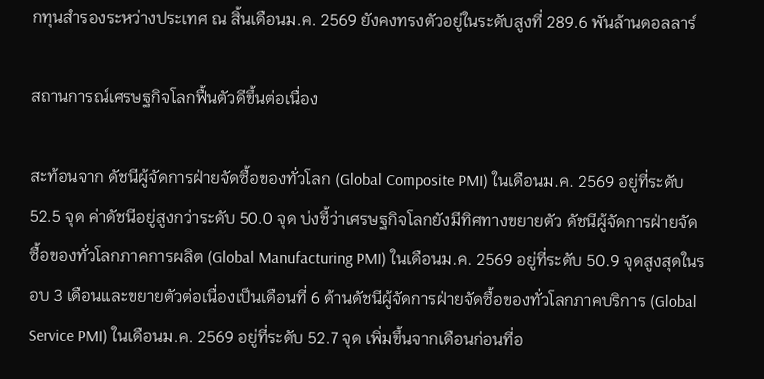กทุนสำรองระหว่างประเทศ ณ สิ้นเดือนม.ค. 2569 ยังคงทรงตัวอยู่ในระดับสูงที่ 289.6 พันล้านดอลลาร์

สถานการณ์เศรษฐกิจโลกฟื้นตัวดีขึ้นต่อเนื่อง

สะท้อนจาก ดัชนีผู้จัดการฝ่ายจัดซื้อของทั่วโลก (Global Composite PMI) ในเดือนม.ค. 2569 อยู่ที่ระดับ 52.5 จุด ค่าดัชนีอยู่สูงกว่าระดับ 50.0 จุด บ่งชี้ว่าเศรษฐกิจโลกยังมีทิศทางขยายตัว ดัชนีผู้จัดการฝ่ายจัดซื้อของทั่วโลกภาคการผลิต (Global Manufacturing PMI) ในเดือนม.ค. 2569 อยู่ที่ระดับ 50.9 จุดสูงสุดในรอบ 3 เดือนและขยายตัวต่อเนื่องเป็นเดือนที่ 6 ด้านดัชนีผู้จัดการฝ่ายจัดซื้อของทั่วโลกภาคบริการ (Global Service PMI) ในเดือนม.ค. 2569 อยู่ที่ระดับ 52.7 จุด เพิ่มขึ้นจากเดือนก่อนที่อ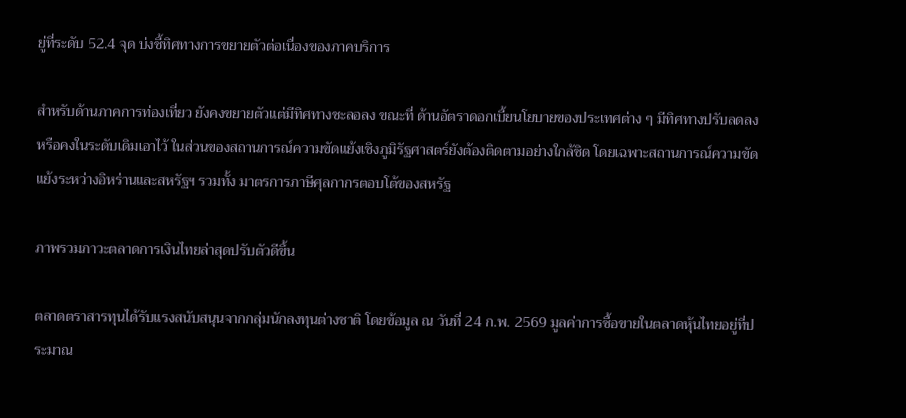ยู่ที่ระดับ 52.4 จุด บ่งชี้ทิศทางการขยายตัวต่อเนื่องของภาคบริการ

สำหรับด้านภาคการท่องเที่ยว ยังคงขยายตัวแต่มีทิศทางชะลอลง ขณะที่ ด้านอัตราดอกเบี้ยนโยบายของประเทศต่าง ๆ มีทิศทางปรับลดลงหรือคงในระดับเดิมเอาไว้ ในส่วนของสถานการณ์ความขัดแย้งเชิงภูมิรัฐศาสตร์ยังต้องติดตามอย่างใกล้ชิด โดยเฉพาะสถานการณ์ความขัดแย้งระหว่างอิหร่านและสหรัฐฯ รวมทั้ง มาตรการภาษีศุลกากรตอบโต้ของสหรัฐ

ภาพรวมภาวะตลาดการเงินไทยล่าสุดปรับตัวดีขึ้น

ตลาดตราสารทุนได้รับแรงสนับสนุนจากกลุ่มนักลงทุนต่างชาติ โดยข้อมูล ณ วันที่ 24 ก.พ. 2569 มูลค่าการซื้อขายในตลาดหุ้นไทยอยู่ที่ประมาณ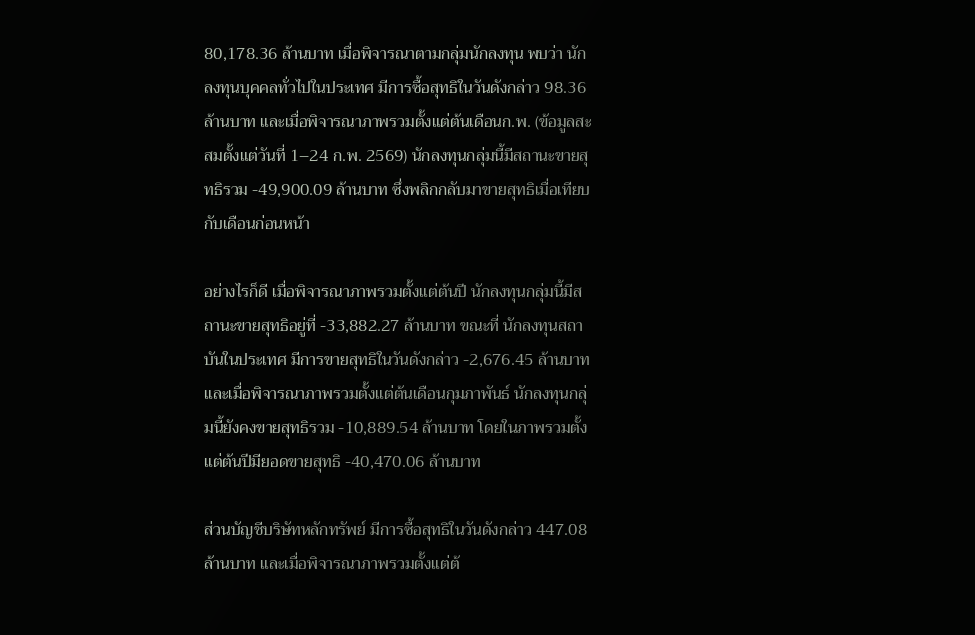80,178.36 ล้านบาท เมื่อพิจารณาตามกลุ่มนักลงทุน พบว่า นักลงทุนบุคคลทั่วไปในประเทศ มีการซื้อสุทธิในวันดังกล่าว 98.36 ล้านบาท และเมื่อพิจารณาภาพรวมตั้งแต่ต้นเดือนก.พ. (ข้อมูลสะสมตั้งแต่วันที่ 1–24 ก.พ. 2569) นักลงทุนกลุ่มนี้มีสถานะขายสุทธิรวม -49,900.09 ล้านบาท ซึ่งพลิกกลับมาขายสุทธิเมื่อเทียบกับเดือนก่อนหน้า

อย่างไรก็ดี เมื่อพิจารณาภาพรวมตั้งแต่ต้นปี นักลงทุนกลุ่มนี้มีสถานะขายสุทธิอยู่ที่ -33,882.27 ล้านบาท ขณะที่ นักลงทุนสถาบันในประเทศ มีการขายสุทธิในวันดังกล่าว -2,676.45 ล้านบาท และเมื่อพิจารณาภาพรวมตั้งแต่ต้นเดือนกุมภาพันธ์ นักลงทุนกลุ่มนี้ยังคงขายสุทธิรวม -10,889.54 ล้านบาท โดยในภาพรวมตั้งแต่ต้นปีมียอดขายสุทธิ -40,470.06 ล้านบาท

ส่วนบัญชีบริษัทหลักทรัพย์ มีการซื้อสุทธิในวันดังกล่าว 447.08 ล้านบาท และเมื่อพิจารณาภาพรวมตั้งแต่ต้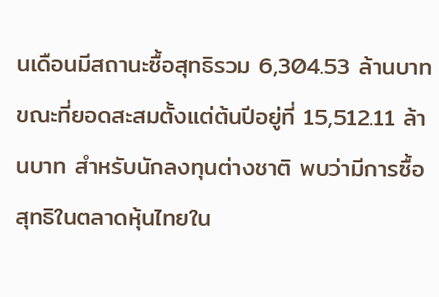นเดือนมีสถานะซื้อสุทธิรวม 6,304.53 ล้านบาท ขณะที่ยอดสะสมตั้งแต่ต้นปีอยู่ที่ 15,512.11 ล้านบาท สำหรับนักลงทุนต่างชาติ พบว่ามีการซื้อสุทธิในตลาดหุ้นไทยใน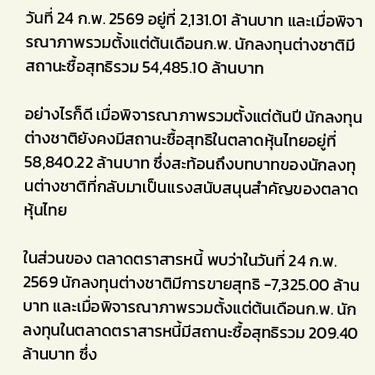วันที่ 24 ก.พ. 2569 อยู่ที่ 2,131.01 ล้านบาท และเมื่อพิจารณาภาพรวมตั้งแต่ต้นเดือนก.พ. นักลงทุนต่างชาติมีสถานะซื้อสุทธิรวม 54,485.10 ล้านบาท

อย่างไรก็ดี เมื่อพิจารณาภาพรวมตั้งแต่ต้นปี นักลงทุนต่างชาติยังคงมีสถานะซื้อสุทธิในตลาดหุ้นไทยอยู่ที่ 58,840.22 ล้านบาท ซึ่งสะท้อนถึงบทบาทของนักลงทุนต่างชาติที่กลับมาเป็นแรงสนับสนุนสำคัญของตลาดหุ้นไทย

ในส่วนของ ตลาดตราสารหนี้ พบว่าในวันที่ 24 ก.พ. 2569 นักลงทุนต่างชาติมีการขายสุทธิ -7,325.00 ล้านบาท และเมื่อพิจารณาภาพรวมตั้งแต่ต้นเดือนก.พ. นักลงทุนในตลาดตราสารหนี้มีสถานะซื้อสุทธิรวม 209.40 ล้านบาท ซึ่ง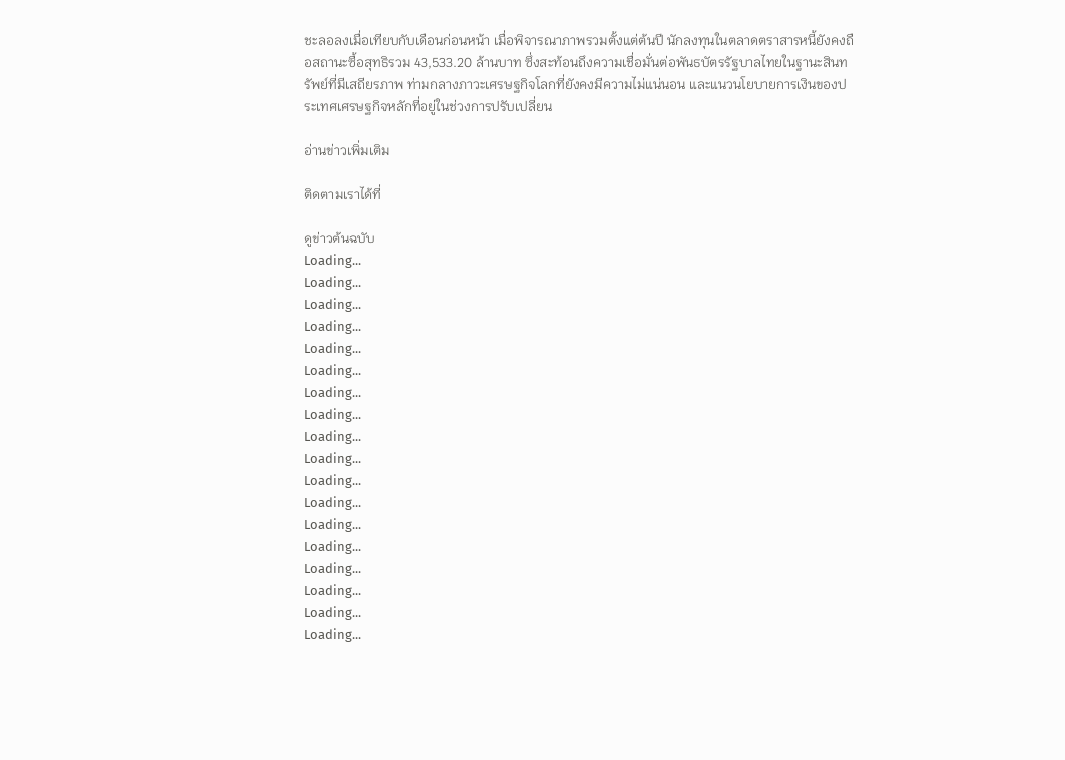ชะลอลงเมื่อเทียบกับเดือนก่อนหน้า เมื่อพิจารณาภาพรวมตั้งแต่ต้นปี นักลงทุนในตลาดตราสารหนี้ยังคงถือสถานะซื้อสุทธิรวม 43,533.20 ล้านบาท ซึ่งสะท้อนถึงความเชื่อมั่นต่อพันธบัตรรัฐบาลไทยในฐานะสินทรัพย์ที่มีเสถียรภาพ ท่ามกลางภาวะเศรษฐกิจโลกที่ยังคงมีความไม่แน่นอน และแนวนโยบายการเงินของประเทศเศรษฐกิจหลักที่อยู่ในช่วงการปรับเปลี่ยน

อ่านข่าวเพิ่มเติม

ติดตามเราได้ที่

ดูข่าวต้นฉบับ
Loading...
Loading...
Loading...
Loading...
Loading...
Loading...
Loading...
Loading...
Loading...
Loading...
Loading...
Loading...
Loading...
Loading...
Loading...
Loading...
Loading...
Loading...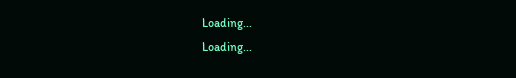Loading...
Loading...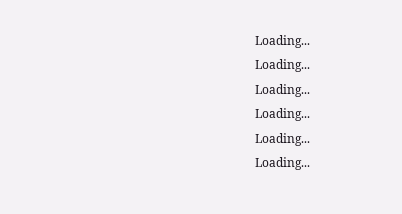Loading...
Loading...
Loading...
Loading...
Loading...
Loading...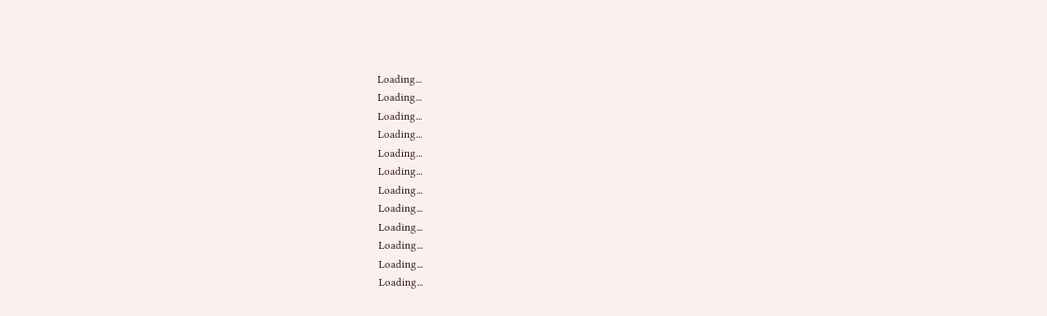Loading...
Loading...
Loading...
Loading...
Loading...
Loading...
Loading...
Loading...
Loading...
Loading...
Loading...
Loading...